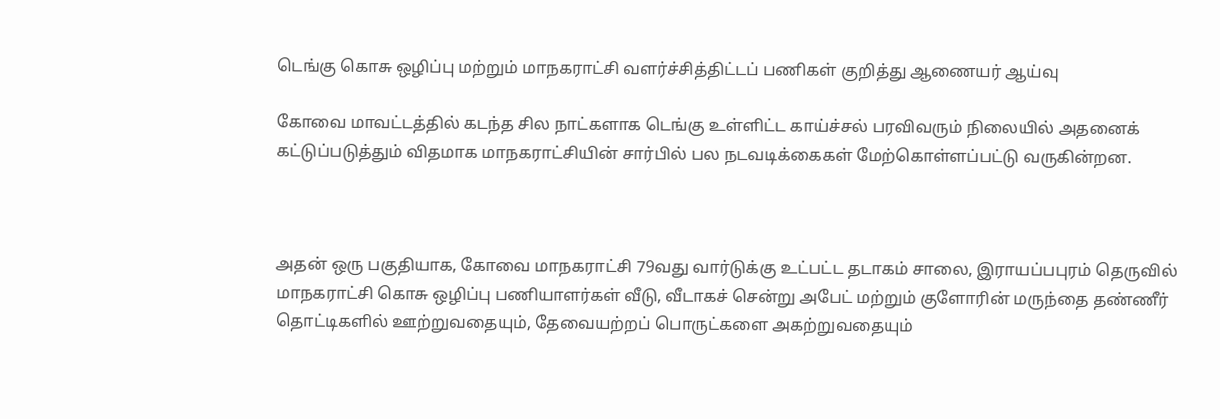டெங்கு கொசு ஒழிப்பு மற்றும் மாநகராட்சி வளர்ச்சித்திட்டப் பணிகள் குறித்து ஆணையர் ஆய்வு

கோவை மாவட்டத்தில் கடந்த சில நாட்களாக டெங்கு உள்ளிட்ட காய்ச்சல் பரவிவரும் நிலையில் அதனைக் கட்டுப்படுத்தும் விதமாக மாநகராட்சியின் சார்பில் பல நடவடிக்கைகள் மேற்கொள்ளப்பட்டு வருகின்றன.



அதன் ஒரு பகுதியாக, கோவை மாநகராட்சி 79வது வார்டுக்கு உட்பட்ட தடாகம் சாலை, இராயப்பபுரம் தெருவில் மாநகராட்சி கொசு ஒழிப்பு பணியாளர்கள் வீடு, வீடாகச் சென்று அபேட் மற்றும் குளோரின் மருந்தை தண்ணீர் தொட்டிகளில் ஊற்றுவதையும், தேவையற்றப் பொருட்களை அகற்றுவதையும்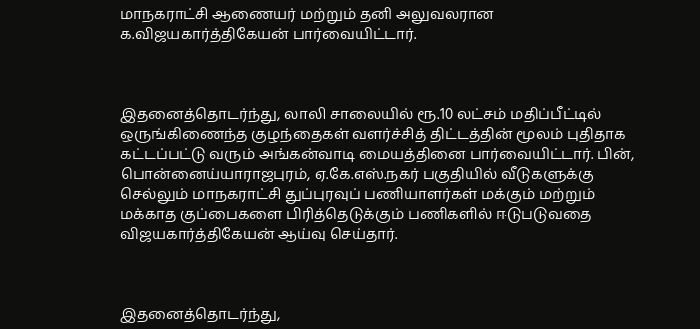மாநகராட்சி ஆணையர் மற்றும் தனி அலுவலரான க.விஜயகார்த்திகேயன் பார்வையிட்டார்.



இதனைத்தொடர்ந்து, லாலி சாலையில் ரூ.10 லட்சம் மதிப்பீட்டில் ஒருங்கிணைந்த குழந்தைகள் வளர்ச்சித் திட்டத்தின் மூலம் புதிதாக கட்டப்பட்டு வரும் அங்கன்வாடி மையத்தினை பார்வையிட்டார். பின், பொன்னைய்யாராஜபுரம், ஏ.கே.எஸ்.நகர் பகுதியில் வீடுகளுக்கு செல்லும் மாநகராட்சி துப்புரவுப் பணியாளர்கள் மக்கும் மற்றும் மக்காத குப்பைகளை பிரித்தெடுக்கும் பணிகளில் ஈடுபடுவதை விஜயகார்த்திகேயன் ஆய்வு செய்தார்.



இதனைத்தொடர்ந்து,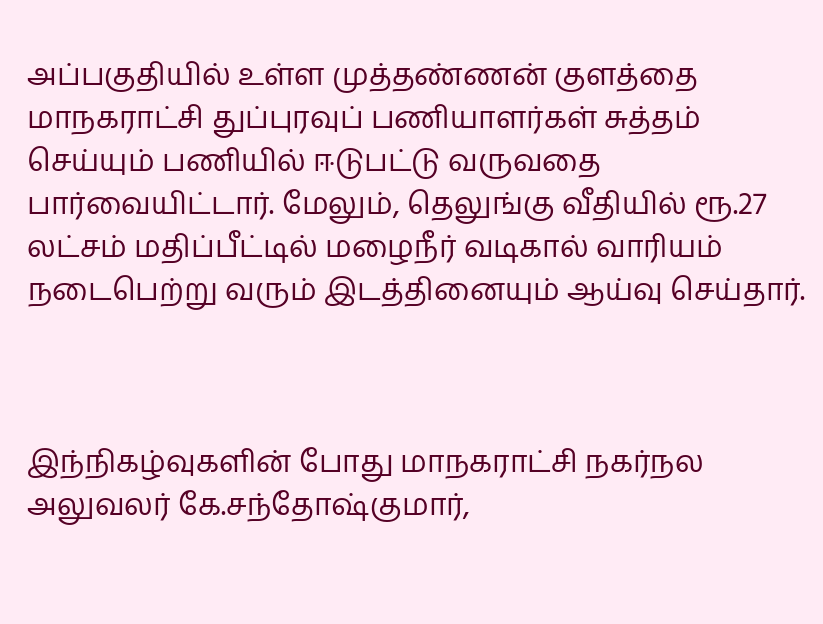அப்பகுதியில் உள்ள முத்தண்ணன் குளத்தை மாநகராட்சி துப்புரவுப் பணியாளர்கள் சுத்தம் செய்யும் பணியில் ஈடுபட்டு வருவதை பார்வையிட்டார். மேலும், தெலுங்கு வீதியில் ரூ.27 லட்சம் மதிப்பீட்டில் மழைநீர் வடிகால் வாரியம் நடைபெற்று வரும் இடத்தினையும் ஆய்வு செய்தார்.



இந்நிகழ்வுகளின் போது மாநகராட்சி நகர்நல அலுவலர் கே.சந்தோஷ்குமார்,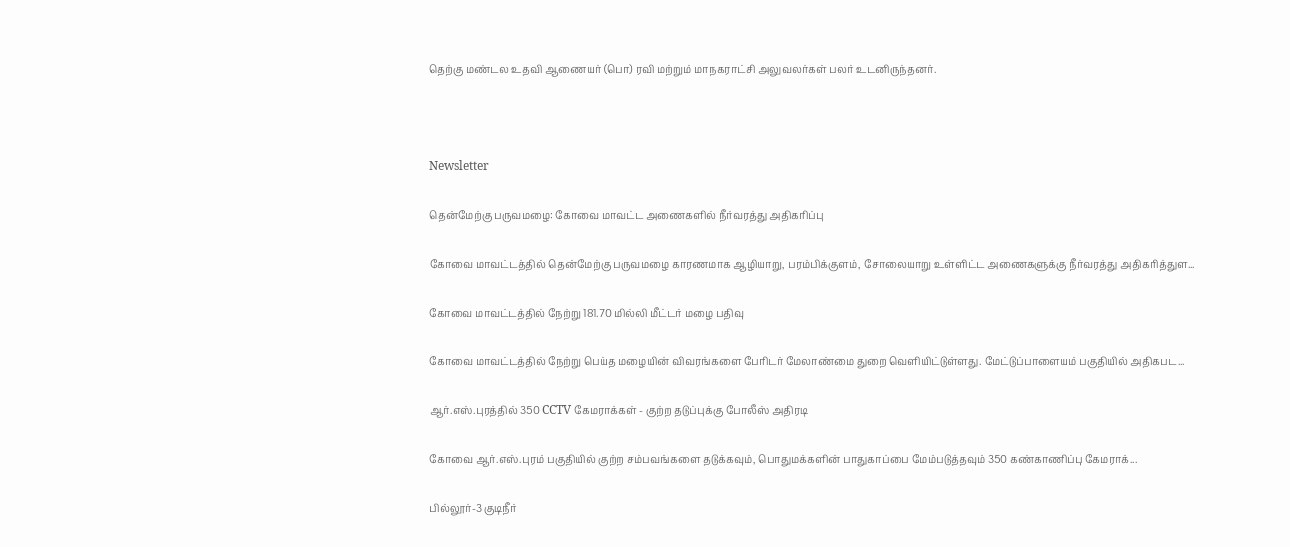தெற்கு மண்டல உதவி ஆணையர் (பொ) ரவி மற்றும் மாநகராட்சி அலுவலர்கள் பலர் உடனிருந்தனர்.



Newsletter

தென்மேற்கு பருவமழை: கோவை மாவட்ட அணைகளில் நீர்வரத்து அதிகரிப்பு

கோவை மாவட்டத்தில் தென்மேற்கு பருவமழை காரணமாக ஆழியாறு, பரம்பிக்குளம், சோலையாறு உள்ளிட்ட அணைகளுக்கு நீர்வரத்து அதிகரித்துள...

கோவை மாவட்டத்தில் நேற்று 181.70 மில்லி மீட்டர் மழை பதிவு

கோவை மாவட்டத்தில் நேற்று பெய்த மழையின் விவரங்களை பேரிடர் மேலாண்மை துறை வெளியிட்டுள்ளது. மேட்டுப்பாளையம் பகுதியில் அதிகபட...

ஆர்.எஸ்.புரத்தில் 350 CCTV கேமராக்கள் - குற்ற தடுப்புக்கு போலீஸ் அதிரடி

கோவை ஆர்.எஸ்.புரம் பகுதியில் குற்ற சம்பவங்களை தடுக்கவும், பொதுமக்களின் பாதுகாப்பை மேம்படுத்தவும் 350 கண்காணிப்பு கேமராக்...

பில்லூர்-3 குடிநீர்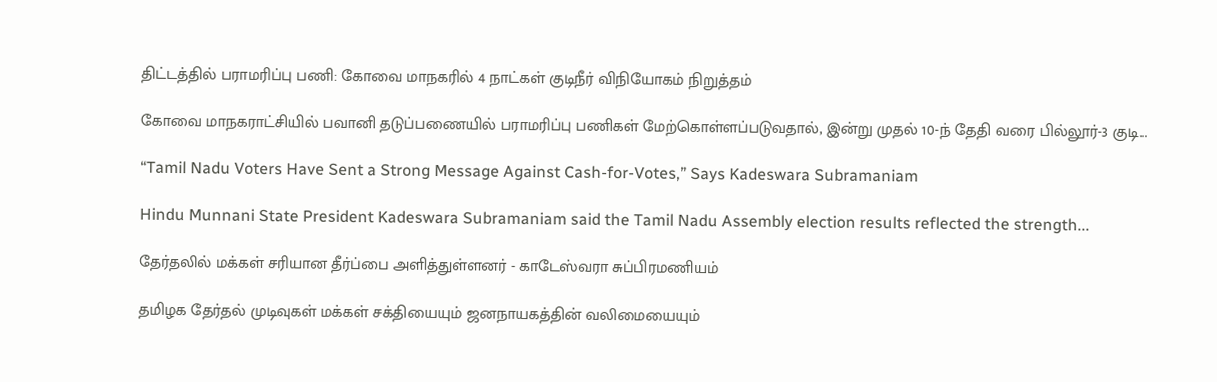திட்டத்தில் பராமரிப்பு பணி: கோவை மாநகரில் 4 நாட்கள் குடிநீர் விநியோகம் நிறுத்தம்

கோவை மாநகராட்சியில் பவானி தடுப்பணையில் பராமரிப்பு பணிகள் மேற்கொள்ளப்படுவதால், இன்று முதல் 10-ந் தேதி வரை பில்லூர்-3 குடி...

“Tamil Nadu Voters Have Sent a Strong Message Against Cash-for-Votes,” Says Kadeswara Subramaniam

Hindu Munnani State President Kadeswara Subramaniam said the Tamil Nadu Assembly election results reflected the strength...

தேர்தலில் மக்கள் சரியான தீர்ப்பை அளித்துள்ளனர் - காடேஸ்வரா சுப்பிரமணியம்

தமிழக தேர்தல் முடிவுகள் மக்கள் சக்தியையும் ஜனநாயகத்தின் வலிமையையும்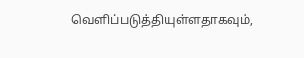வெளிப்படுத்தியுள்ளதாகவும்,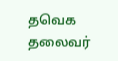தவெக தலைவர்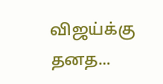விஜய்க்கு தனத...